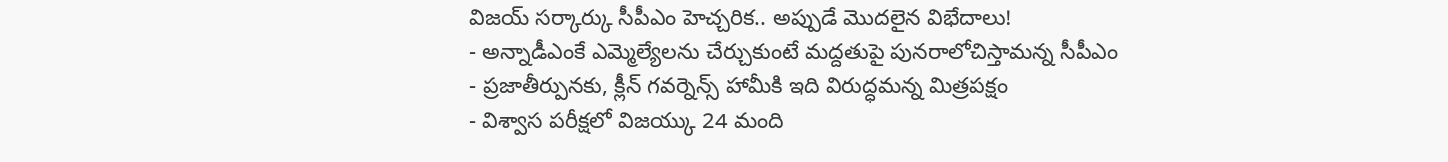విజయ్ సర్కార్కు సీపీఎం హెచ్చరిక.. అప్పుడే మొదలైన విభేదాలు!
- అన్నాడీఎంకే ఎమ్మెల్యేలను చేర్చుకుంటే మద్దతుపై పునరాలోచిస్తామన్న సీపీఎం
- ప్రజాతీర్పునకు, క్లీన్ గవర్నెన్స్ హామీకి ఇది విరుద్ధమన్న మిత్రపక్షం
- విశ్వాస పరీక్షలో విజయ్కు 24 మంది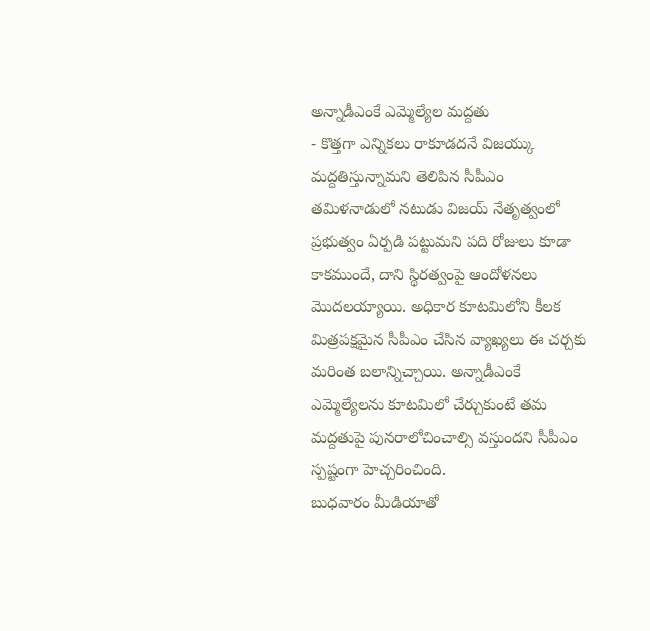అన్నాడీఎంకే ఎమ్మెల్యేల మద్దతు
- కొత్తగా ఎన్నికలు రాకూడదనే విజయ్కు మద్దతిస్తున్నామని తెలిపిన సీపీఎం
తమిళనాడులో నటుడు విజయ్ నేతృత్వంలో ప్రభుత్వం ఏర్పడి పట్టుమని పది రోజులు కూడా కాకముందే, దాని స్థిరత్వంపై ఆందోళనలు మొదలయ్యాయి. అధికార కూటమిలోని కీలక మిత్రపక్షమైన సీపీఎం చేసిన వ్యాఖ్యలు ఈ చర్చకు మరింత బలాన్నిచ్చాయి. అన్నాడీఎంకే ఎమ్మెల్యేలను కూటమిలో చేర్చుకుంటే తమ మద్దతుపై పునరాలోచించాల్సి వస్తుందని సీపీఎం స్పష్టంగా హెచ్చరించింది.
బుధవారం మీడియాతో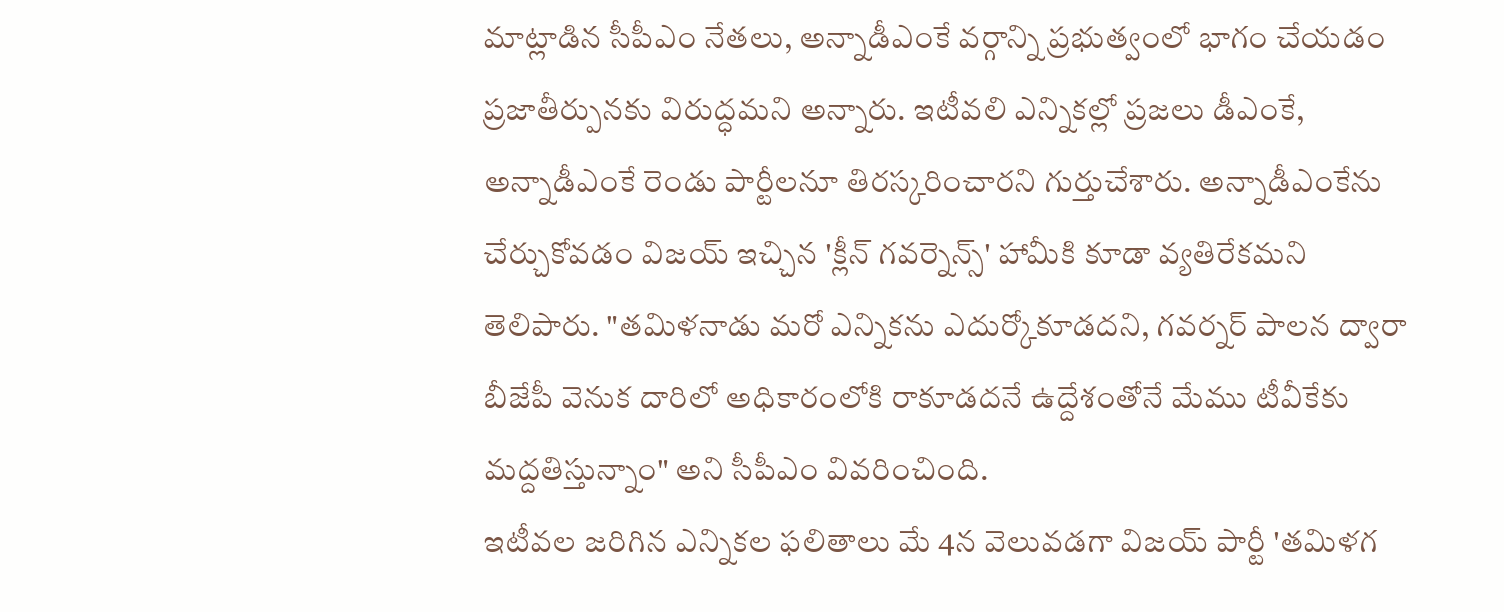మాట్లాడిన సీపీఎం నేతలు, అన్నాడీఎంకే వర్గాన్ని ప్రభుత్వంలో భాగం చేయడం ప్రజాతీర్పునకు విరుద్ధమని అన్నారు. ఇటీవలి ఎన్నికల్లో ప్రజలు డీఎంకే, అన్నాడీఎంకే రెండు పార్టీలనూ తిరస్కరించారని గుర్తుచేశారు. అన్నాడీఎంకేను చేర్చుకోవడం విజయ్ ఇచ్చిన 'క్లీన్ గవర్నెన్స్' హామీకి కూడా వ్యతిరేకమని తెలిపారు. "తమిళనాడు మరో ఎన్నికను ఎదుర్కోకూడదని, గవర్నర్ పాలన ద్వారా బీజేపీ వెనుక దారిలో అధికారంలోకి రాకూడదనే ఉద్దేశంతోనే మేము టీవీకేకు మద్దతిస్తున్నాం" అని సీపీఎం వివరించింది.
ఇటీవల జరిగిన ఎన్నికల ఫలితాలు మే 4న వెలువడగా విజయ్ పార్టీ 'తమిళగ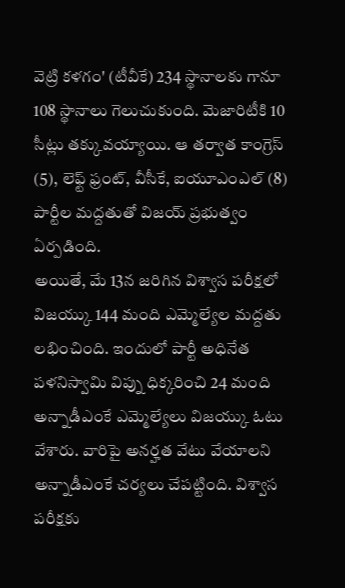వెట్రి కళగం' (టీవీకే) 234 స్థానాలకు గానూ 108 స్థానాలు గెలుచుకుంది. మెజారిటీకి 10 సీట్లు తక్కువయ్యాయి. ఆ తర్వాత కాంగ్రెస్ (5), లెఫ్ట్ ఫ్రంట్, వీసీకే, ఐయూఎంఎల్ (8) పార్టీల మద్దతుతో విజయ్ ప్రభుత్వం ఏర్పడింది.
అయితే, మే 13న జరిగిన విశ్వాస పరీక్షలో విజయ్కు 144 మంది ఎమ్మెల్యేల మద్దతు లభించింది. ఇందులో పార్టీ అధినేత పళనిస్వామి విప్ను ధిక్కరించి 24 మంది అన్నాడీఎంకే ఎమ్మెల్యేలు విజయ్కు ఓటు వేశారు. వారిపై అనర్హత వేటు వేయాలని అన్నాడీఎంకే చర్యలు చేపట్టింది. విశ్వాస పరీక్షకు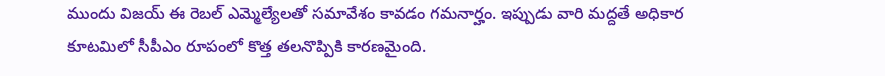ముందు విజయ్ ఈ రెబల్ ఎమ్మెల్యేలతో సమావేశం కావడం గమనార్హం. ఇప్పుడు వారి మద్దతే అధికార కూటమిలో సీపీఎం రూపంలో కొత్త తలనొప్పికి కారణమైంది.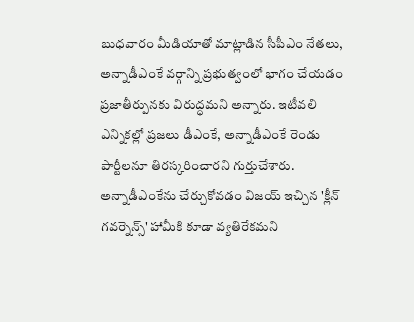బుధవారం మీడియాతో మాట్లాడిన సీపీఎం నేతలు, అన్నాడీఎంకే వర్గాన్ని ప్రభుత్వంలో భాగం చేయడం ప్రజాతీర్పునకు విరుద్ధమని అన్నారు. ఇటీవలి ఎన్నికల్లో ప్రజలు డీఎంకే, అన్నాడీఎంకే రెండు పార్టీలనూ తిరస్కరించారని గుర్తుచేశారు. అన్నాడీఎంకేను చేర్చుకోవడం విజయ్ ఇచ్చిన 'క్లీన్ గవర్నెన్స్' హామీకి కూడా వ్యతిరేకమని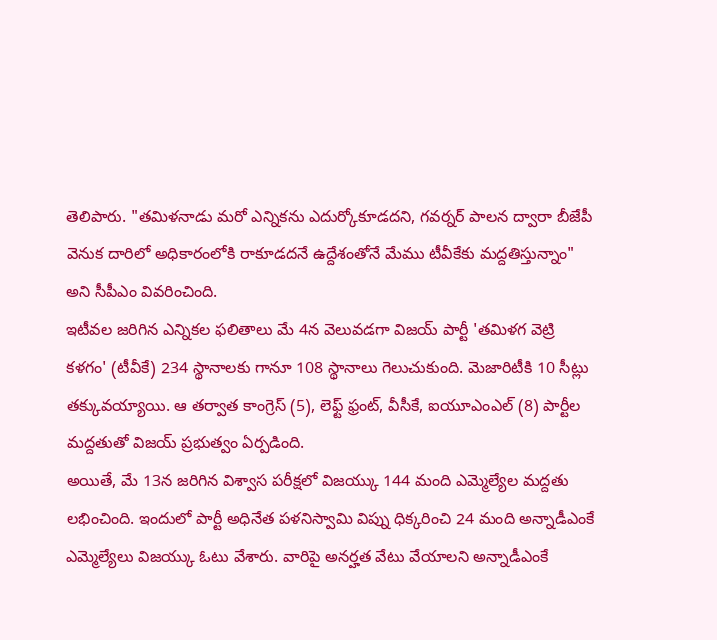తెలిపారు. "తమిళనాడు మరో ఎన్నికను ఎదుర్కోకూడదని, గవర్నర్ పాలన ద్వారా బీజేపీ వెనుక దారిలో అధికారంలోకి రాకూడదనే ఉద్దేశంతోనే మేము టీవీకేకు మద్దతిస్తున్నాం" అని సీపీఎం వివరించింది.
ఇటీవల జరిగిన ఎన్నికల ఫలితాలు మే 4న వెలువడగా విజయ్ పార్టీ 'తమిళగ వెట్రి కళగం' (టీవీకే) 234 స్థానాలకు గానూ 108 స్థానాలు గెలుచుకుంది. మెజారిటీకి 10 సీట్లు తక్కువయ్యాయి. ఆ తర్వాత కాంగ్రెస్ (5), లెఫ్ట్ ఫ్రంట్, వీసీకే, ఐయూఎంఎల్ (8) పార్టీల మద్దతుతో విజయ్ ప్రభుత్వం ఏర్పడింది.
అయితే, మే 13న జరిగిన విశ్వాస పరీక్షలో విజయ్కు 144 మంది ఎమ్మెల్యేల మద్దతు లభించింది. ఇందులో పార్టీ అధినేత పళనిస్వామి విప్ను ధిక్కరించి 24 మంది అన్నాడీఎంకే ఎమ్మెల్యేలు విజయ్కు ఓటు వేశారు. వారిపై అనర్హత వేటు వేయాలని అన్నాడీఎంకే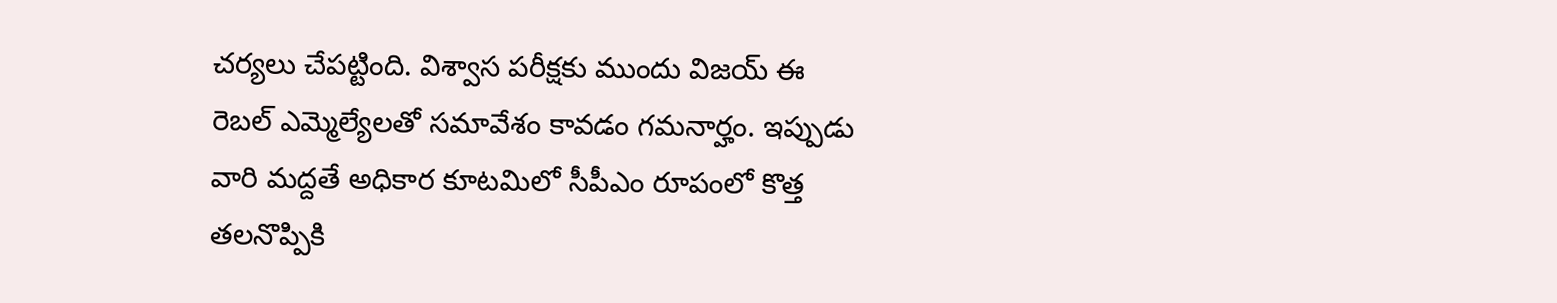చర్యలు చేపట్టింది. విశ్వాస పరీక్షకు ముందు విజయ్ ఈ రెబల్ ఎమ్మెల్యేలతో సమావేశం కావడం గమనార్హం. ఇప్పుడు వారి మద్దతే అధికార కూటమిలో సీపీఎం రూపంలో కొత్త తలనొప్పికి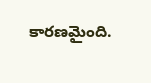కారణమైంది.